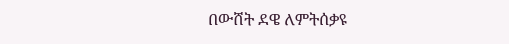በውሸት ደዌ ለምትሰቃዩ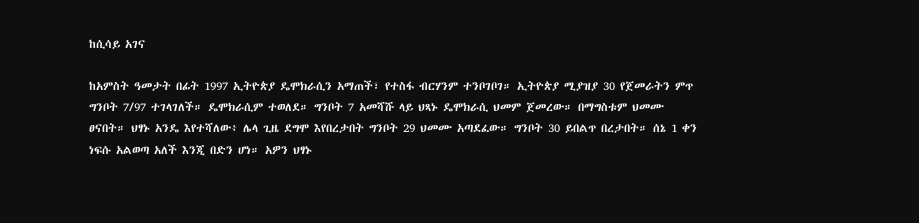ከሲሳይ አገና

ከአምስት ዓመታት በፊት 1997 ኢትዮጵያ ዴሞክራሲን አማጠች፣ የተስፋ ብርሃንም ተንቦገቦገ። ኢትዮጵያ ሚያዝያ 30 የጀመራትን ምጥ ግንቦት 7/97 ተገላገለች። ዴሞክራሲም ተወለደ። ግንቦት 7 አመሻሹ ላይ ህጻኑ ዴሞክራሲ ህመም ጀመረው። በማግስቱም ህመሙ ፀናበት። ህፃኑ አንዴ እየተሻለው፥ ሌላ ጊዜ ደግሞ እየበረታበት ግንቦት 29 ህመሙ አጣደፈው። ግንቦት 30 ይበልጥ በረታበት። ሰኔ 1 ቀን ነፍሱ አልወጣ አለች እንጂ በድን ሆነ። አዎን ህፃኑ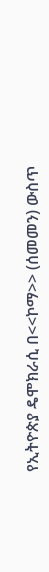የኢትዮጵያ ዴሞክራሲ በ<<ኮማ>> (ሰመመን) ውስጥ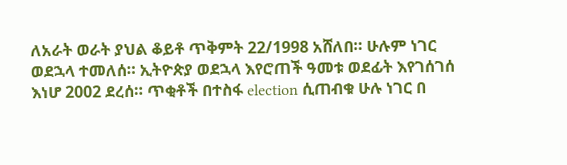ለአራት ወራት ያህል ቆይቶ ጥቅምት 22/1998 አሸለበ። ሁሉም ነገር ወደኋላ ተመለሰ። ኢትዮጵያ ወደኋላ እየሮጠች ዓመቱ ወደፊት እየገሰገሰ እነሆ 2002 ደረሰ። ጥቂቶች በተስፋ election ሲጠብቁ ሁሉ ነገር በ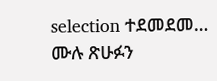selection ተደመደመ… ሙሉ ጽሁፉን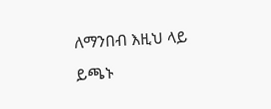ለማንበብ እዚህ ላይ ይጫኑ